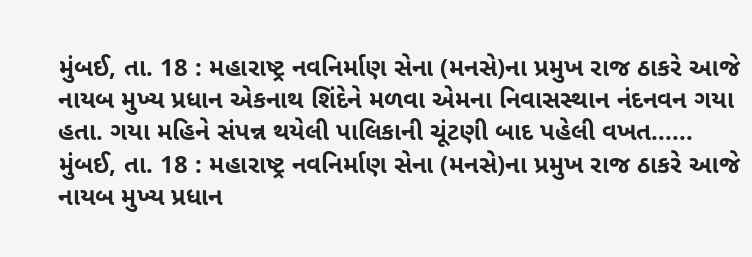મુંબઈ, તા. 18 : મહારાષ્ટ્ર નવનિર્માણ સેના (મનસે)ના પ્રમુખ રાજ ઠાકરે આજે નાયબ મુખ્ય પ્રધાન એકનાથ શિંદેને મળવા એમના નિવાસસ્થાન નંદનવન ગયા હતા. ગયા મહિને સંપન્ન થયેલી પાલિકાની ચૂંટણી બાદ પહેલી વખત......
મુંબઈ, તા. 18 : મહારાષ્ટ્ર નવનિર્માણ સેના (મનસે)ના પ્રમુખ રાજ ઠાકરે આજે નાયબ મુખ્ય પ્રધાન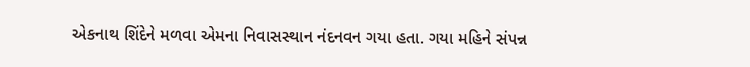એકનાથ શિંદેને મળવા એમના નિવાસસ્થાન નંદનવન ગયા હતા. ગયા મહિને સંપન્ન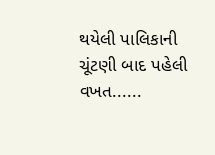થયેલી પાલિકાની ચૂંટણી બાદ પહેલી વખત......